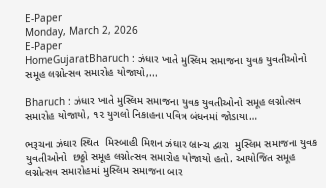E-Paper
Monday, March 2, 2026
E-Paper
HomeGujaratBharuch : ઝંધાર ખાતે મુસ્લિમ સમાજના યુવક યુવતીઓનો સમૂહ લગ્નોત્સવ સમારોહ યોજાયો,...

Bharuch : ઝંધાર ખાતે મુસ્લિમ સમાજના યુવક યુવતીઓનો સમૂહ લગ્નોત્સવ સમારોહ યોજાયો, ૧૨ યુગલો નિકાહના પવિત્ર બંધનમાં જોડાયા…

ભરૂચના ઝંઘાર સ્થિત  મિસ્બાહી મિશન ઝંઘાર બ્રાન્ચ દ્વારા  મુસ્લિમ સમાજના યુવક યુવતીઓનો  છઠ્ઠો સમૂહ લગ્નોત્સવ સમારોહ યોજાયો હતો. આયોજિત સમૂહ લગ્નોત્સવ સમારોહમાં મુસ્લિમ સમાજના બાર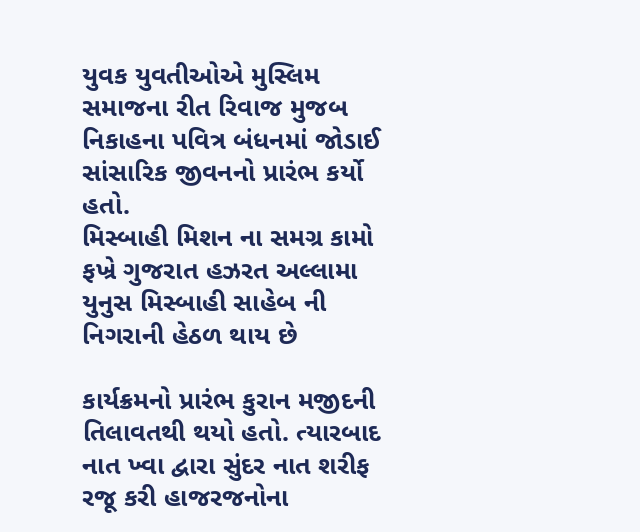યુવક યુવતીઓએ મુસ્લિમ સમાજના રીત રિવાજ મુજબ નિકાહના પવિત્ર બંધનમાં જોડાઈ સાંસારિક જીવનનો પ્રારંભ કર્યો હતો.
મિસ્બાહી મિશન ના સમગ્ર કામો ફખ્રે ગુજરાત હઝરત અલ્લામા યુનુસ મિસ્બાહી સાહેબ ની નિગરાની હેઠળ થાય છે

કાર્યક્રમનો પ્રારંભ કુરાન મજીદની તિલાવતથી થયો હતો. ત્યારબાદ નાત ખ્વા દ્વારા સુંદર નાત શરીફ રજૂ કરી હાજરજનોના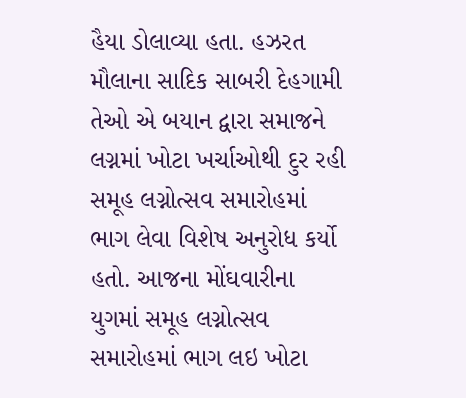હૈયા ડોલાવ્યા હતા. હઝરત મૌલાના સાદિક સાબરી દેહગામી  તેઓ એ બયાન દ્વારા સમાજને લગ્નમાં ખોટા ખર્ચાઓથી દુર રહી સમૂહ લગ્નોત્સવ સમારોહમાં ભાગ લેવા વિશેષ અનુરોધ કર્યો હતો. આજના મોંઘવારીના યુગમાં સમૂહ લગ્નોત્સવ સમારોહમાં ભાગ લઇ ખોટા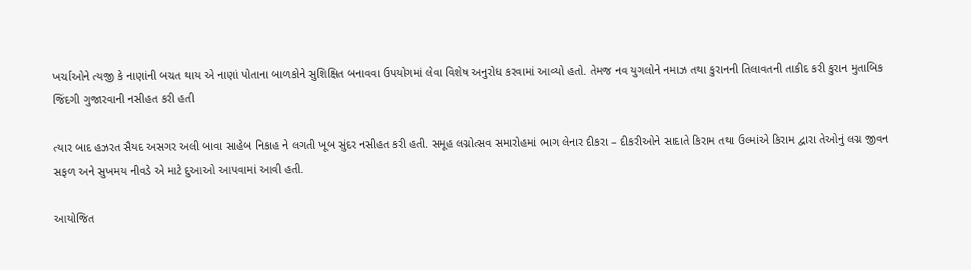ખર્ચાઓને ત્યજી કે નાણાંની બચત થાય એ નાણાં પોતાના બાળકોને સુશિક્ષિત બનાવવા ઉપયોગમાં લેવા વિશેષ અનુરોધ કરવામાં આવ્યો હતો. તેમજ નવ યુગલોને નમાઝ તથા કુરાનની તિલાવતની તાકીદ કરી કુરાન મુતાબિક જિંદગી ગુજારવાની નસીહત કરી હતી

ત્યાર બાદ હઝરત સૈયદ અસગર અલી બાવા સાહેબ નિકાહ ને લગતી ખૂબ સુંદર નસીહત કરી હતી. સમૂહ લગ્નોત્સવ સમારોહમાં ભાગ લેનાર દીકરા – દીકરીઓને સાદાતે કિરામ તથા ઉલ્માંએ કિરામ દ્વારા તેઓનું લગ્ન જીવન સફળ અને સુખમય નીવડે એ માટે દુઆઓ આપવામાં આવી હતી.

આયોજિત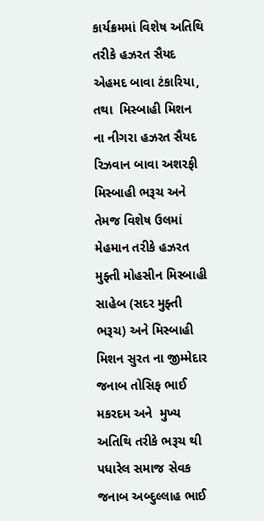કાર્યક્રમમાં વિશેષ અતિથિ તરીકે હઝરત સૈયદ એહમદ બાવા ટંકારિયા, તથા  મિસ્બાહી મિશન ના નીગરા હઝરત સૈયદ રિઝવાન બાવા અશરફી  મિસ્બાહી ભરૂચ અને  તેમજ વિશેષ ઉલમાં મેહમાન તરીકે હઝરત મુફ્તી મોહસીન મિસ્બાહી સાહેબ (સદર મુફ્તી ભરૂચ) અને મિસ્બાહી મિશન સુરત ના જીમ્મેદાર જનાબ તોસિફ ભાઈ મકરદમ અને  મુખ્ય અતિથિ તરીકે ભરૂચ થી પધારેલ સમાજ સેવક જનાબ અબ્દુલ્લાહ ભાઈ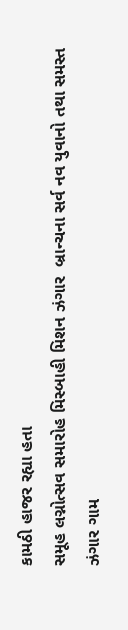કામઠી હાજર રહ્યા હતા
સમૂહ લગ્નોત્સવ સમારોહ મિસ્બાહી મિશન ઝંગાર  બ્રાન્ચના સર્વ નવ યુવાનો તથા સમસ્ત ઝંગાર ગામ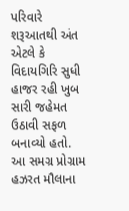પરિવારે શરૂઆતથી અંત એટલે કે વિદાયગિરિ સુધી હાજર રહી ખુબ સારી જહેમત ઉઠાવી સફળ બનાવ્યો હતો.
આ સમગ્ર પ્રોગ્રામ હઝરત મૌલાના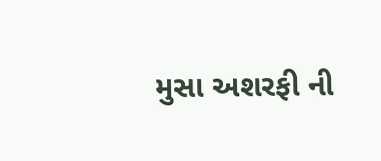મુસા અશરફી ની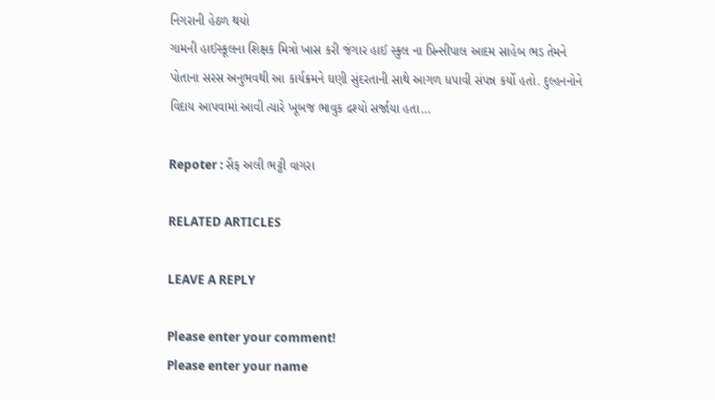નિગરાની હેઠળ થયો
ગામની હાઈસ્કૂલના શિક્ષક મિત્રો ખાસ કરી જંગાર હાઈ સ્કુલ ના પ્રિન્સીપાલ આદમ સાહેબ ભડ તેમને પોતાના સરસ અનુભવથી આ કાર્યક્રમને ઘણી સુંદરતાની સાથે આગળ ધપાવી સંપન્ન કર્યો હતો. દુલ્હનનોને વિદાય આપવામાં આવી ત્યારે ખૂબજ ભાવુક દ્રશ્યો સર્જાયા હતા…

Repoter : સૈફ અલી ભટ્ટી વાગરા

RELATED ARTICLES

LEAVE A REPLY

Please enter your comment!
Please enter your name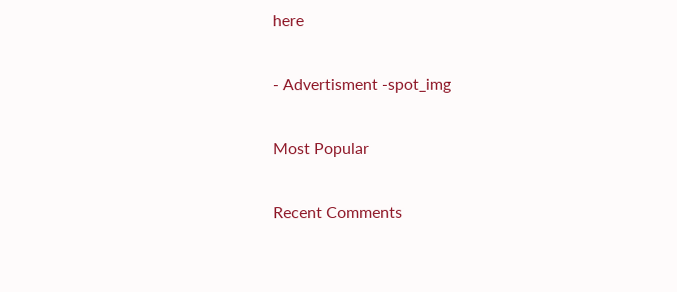here

- Advertisment -spot_img

Most Popular

Recent Comments